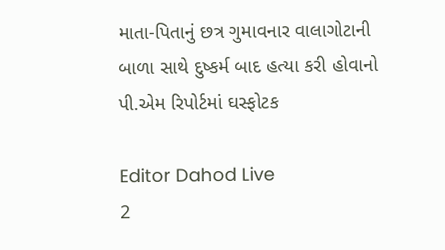માતા-પિતાનું છત્ર ગુમાવનાર વાલાગોટાની બાળા સાથે દુષ્કર્મ બાદ હત્યા કરી હોવાનો પી.એમ રિપોર્ટમાં ઘસ્ફોટક

Editor Dahod Live
2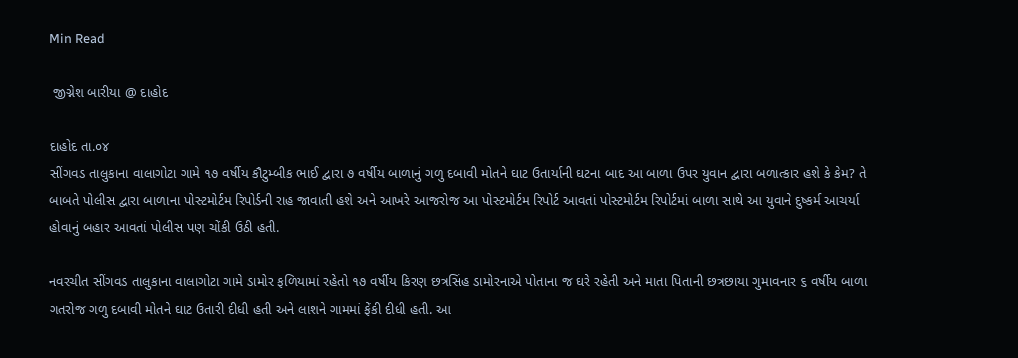Min Read

 જીગ્નેશ બારીયા @ દાહોદ

દાહોદ તા.૦૪
સીંગવડ તાલુકાના વાલાગોટા ગામે ૧૭ વર્ષીય કૌટુમ્બીક ભાઈ દ્વારા ૭ વર્ષીય બાળાનું ગળુ દબાવી મોતને ઘાટ ઉતાર્યાની ઘટના બાદ આ બાળા ઉપર યુવાન દ્વારા બળાત્કાર હશે કે કેમ? તે બાબતે પોલીસ દ્વારા બાળાના પોસ્ટમોર્ટમ રિપોર્ડની રાહ જાવાતી હશે અને આખરે આજરોજ આ પોસ્ટમોર્ટમ રિપોર્ટ આવતાં પોસ્ટમોર્ટમ રિપોર્ટમાં બાળા સાથે આ યુવાને દુષ્કર્મ આચર્યા હોવાનું બહાર આવતાં પોલીસ પણ ચોંકી ઉઠી હતી.

નવરચીત સીંગવડ તાલુકાના વાલાગોટા ગામે ડામોર ફળિયામાં રહેતો ૧૭ વર્ષીય કિરણ છત્રસિંહ ડામોરનાએ પોતાના જ ઘરે રહેતી અને માતા પિતાની છત્રછાયા ગુમાવનાર ૬ વર્ષીય બાળા ગતરોજ ગળુ દબાવી મોતને ઘાટ ઉતારી દીધી હતી અને લાશને ગામમાં ફેંકી દીધી હતી. આ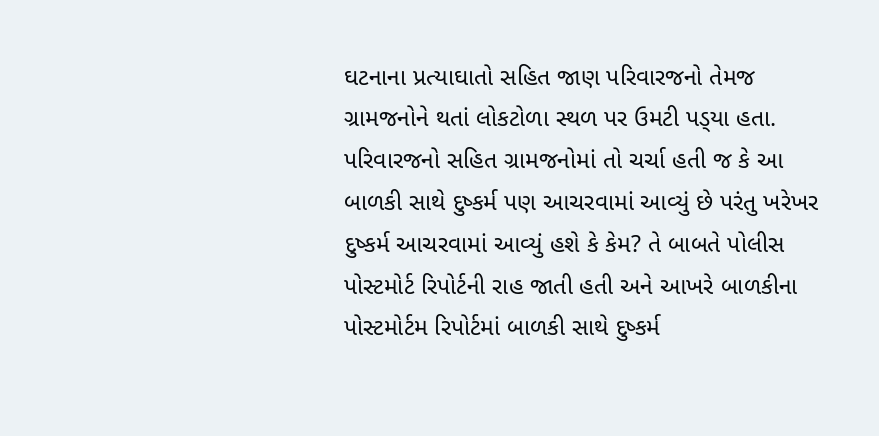ઘટનાના પ્રત્યાઘાતો સહિત જાણ પરિવારજનો તેમજ ગ્રામજનોને થતાં લોકટોળા સ્થળ પર ઉમટી પડ્‌યા હતા. પરિવારજનો સહિત ગ્રામજનોમાં તો ચર્ચા હતી જ કે આ બાળકી સાથે દુષ્કર્મ પણ આચરવામાં આવ્યું છે પરંતુ ખરેખર દુષ્કર્મ આચરવામાં આવ્યું હશે કે કેમ? તે બાબતે પોલીસ પોસ્ટમોર્ટ રિપોર્ટની રાહ જાતી હતી અને આખરે બાળકીના પોસ્ટમોર્ટમ રિપોર્ટમાં બાળકી સાથે દુષ્કર્મ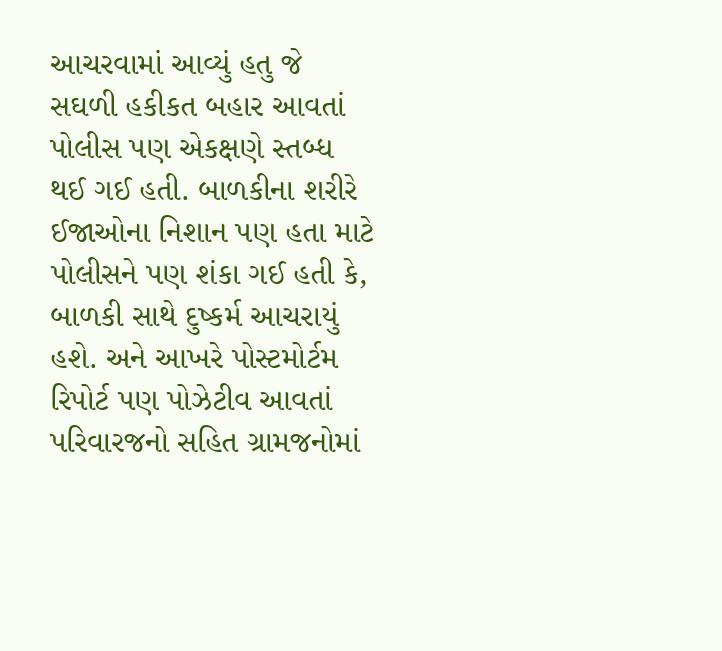આચરવામાં આવ્યું હતુ જે સઘળી હકીકત બહાર આવતાં પોલીસ પણ એકક્ષણે સ્તબ્ધ થઈ ગઈ હતી. બાળકીના શરીરે ઈજાઓના નિશાન પણ હતા માટે પોલીસને પણ શંકા ગઈ હતી કે, બાળકી સાથે દુષ્કર્મ આચરાયું હશે. અને આખરે પોસ્ટમોર્ટમ રિપોર્ટ પણ પોઝેટીવ આવતાં પરિવારજનો સહિત ગ્રામજનોમાં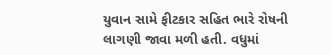યુવાન સામે ફીટકાર સહિત ભારે રોષની લાગણી જાવા મળી હતી. વધુમાં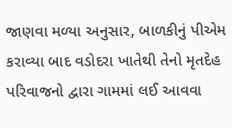જાણવા મળ્યા અનુસાર, બાળકીનું પીએમ કરાવ્યા બાદ વડોદરા ખાતેથી તેનો મૃતદેહ પરિવાજનો દ્વારા ગામમાં લઈ આવવા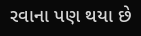રવાના પણ થયા છે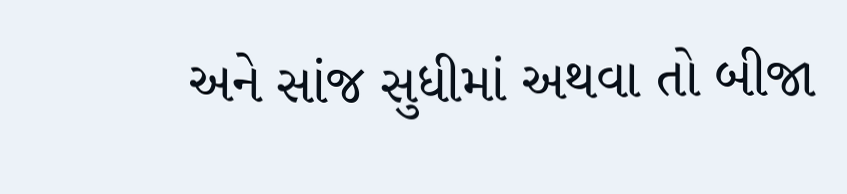અને સાંજ સુધીમાં અથવા તો બીજા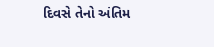દિવસે તેનો અંતિમ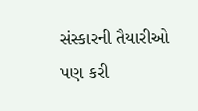સંસ્કારની તૈયારીઓ પણ કરી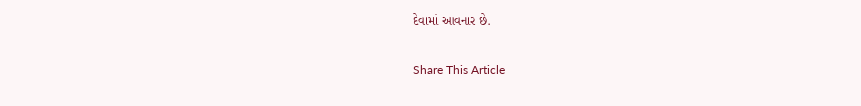દેવામાં આવનાર છે.

Share This Article